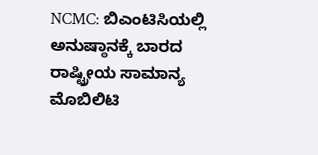NCMC: ಬಿಎಂಟಿಸಿಯಲ್ಲಿ ಅನುಷ್ಠಾನಕ್ಕೆ ಬಾರದ ರಾಷ್ಟ್ರೀಯ ಸಾಮಾನ್ಯ ಮೊಬಿಲಿಟಿ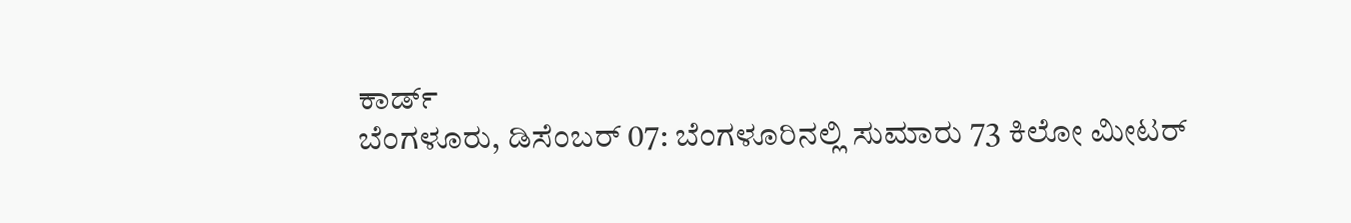ಕಾರ್ಡ್
ಬೆಂಗಳೂರು, ಡಿಸೆಂಬರ್ 07: ಬೆಂಗಳೂರಿನಲ್ಲಿ ಸುಮಾರು 73 ಕಿಲೋ ಮೀಟರ್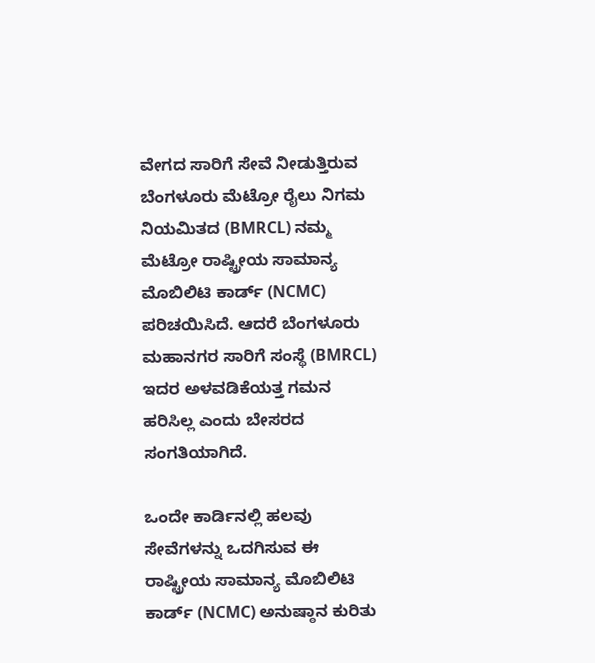ವೇಗದ ಸಾರಿಗೆ ಸೇವೆ ನೀಡುತ್ತಿರುವ
ಬೆಂಗಳೂರು ಮೆಟ್ರೋ ರೈಲು ನಿಗಮ ನಿಯಮಿತದ (BMRCL) ನಮ್ಮ ಮೆಟ್ರೋ ರಾಷ್ಟ್ರೀಯ ಸಾಮಾನ್ಯ ಮೊಬಿಲಿಟಿ ಕಾರ್ಡ್ (NCMC) ಪರಿಚಯಿಸಿದೆ. ಆದರೆ ಬೆಂಗಳೂರು ಮಹಾನಗರ ಸಾರಿಗೆ ಸಂಸ್ಥೆ (BMRCL) ಇದರ ಅಳವಡಿಕೆಯತ್ತ ಗಮನ ಹರಿಸಿಲ್ಲ ಎಂದು ಬೇಸರದ ಸಂಗತಿಯಾಗಿದೆ.

ಒಂದೇ ಕಾರ್ಡಿನಲ್ಲಿ ಹಲವು ಸೇವೆಗಳನ್ನು ಒದಗಿಸುವ ಈ ರಾಷ್ಟ್ರೀಯ ಸಾಮಾನ್ಯ ಮೊಬಿಲಿಟಿ ಕಾರ್ಡ್ (NCMC) ಅನುಷ್ಠಾನ ಕುರಿತು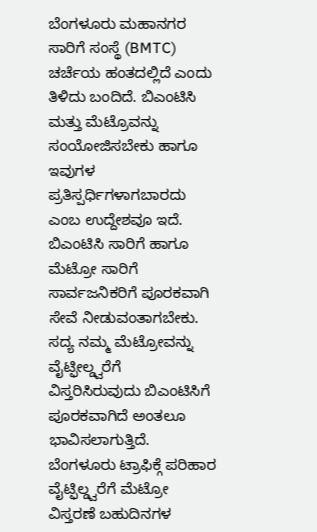ಬೆಂಗಳೂರು ಮಹಾನಗರ ಸಾರಿಗೆ ಸಂಸ್ಥೆ (BMTC) ಚರ್ಚೆಯ ಹಂತದಲ್ಲಿದೆ ಎಂದು ತಿಳಿದು ಬಂದಿದೆ. ಬಿಎಂಟಿಸಿ ಮತ್ತು ಮೆಟ್ರೊವನ್ನು ಸಂಯೋಜಿಸಬೇಕು ಹಾಗೂ ಇವುಗಳ ಪ್ರತಿಸ್ಪರ್ಧಿಗಳಾಗಬಾರದು ಎಂಬ ಉದ್ದೇಶವೂ ಇದೆ.
ಬಿಎಂಟಿಸಿ ಸಾರಿಗೆ ಹಾಗೂ ಮೆಟ್ರೋ ಸಾರಿಗೆ ಸಾರ್ವಜನಿಕರಿಗೆ ಪೂರಕವಾಗಿ ಸೇವೆ ನೀಡುವಂತಾಗಬೇಕು. ಸದ್ಯ ನಮ್ಮ ಮೆಟ್ರೋವನ್ನು ವೈಟ್ಫೀಲ್ಡ್ವರೆಗೆ ವಿಸ್ತರಿಸಿರುವುದು ಬಿಎಂಟಿಸಿಗೆ ಪೂರಕವಾಗಿದೆ ಅಂತಲೂ ಭಾವಿಸಲಾಗುತ್ತಿದೆ.
ಬೆಂಗಳೂರು ಟ್ರಾಫಿಕ್ಗೆ ಪರಿಹಾರ
ವೈಟ್ಫಿಲ್ಡ್ವರೆಗೆ ಮೆಟ್ರೋ ವಿಸ್ತರಣೆ ಬಹುದಿನಗಳ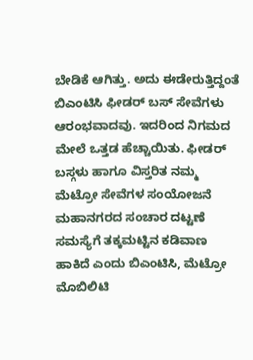ಬೇಡಿಕೆ ಆಗಿತ್ತು. ಅದು ಈಡೇರುತ್ತಿದ್ದಂತೆ ಬಿಎಂಟಿಸಿ ಫೀಡರ್ ಬಸ್ ಸೇವೆಗಳು ಆರಂಭವಾದವು. ಇದರಿಂದ ನಿಗಮದ ಮೇಲೆ ಒತ್ತಡ ಹೆಚ್ಚಾಯಿತು. ಫೀಡರ್ ಬಸ್ಗಳು ಹಾಗೂ ವಿಸ್ತರಿತ ನಮ್ಮ ಮೆಟ್ರೋ ಸೇವೆಗಳ ಸಂಯೋಜನೆ ಮಹಾನಗರದ ಸಂಚಾರ ದಟ್ಟಣೆ ಸಮಸ್ಯೆಗೆ ತಕ್ಕಮಟ್ಟಿನ ಕಡಿವಾಣ ಹಾಕಿದೆ ಎಂದು ಬಿಎಂಟಿಸಿ, ಮೆಟ್ರೋ ಮೊಬಿಲಿಟಿ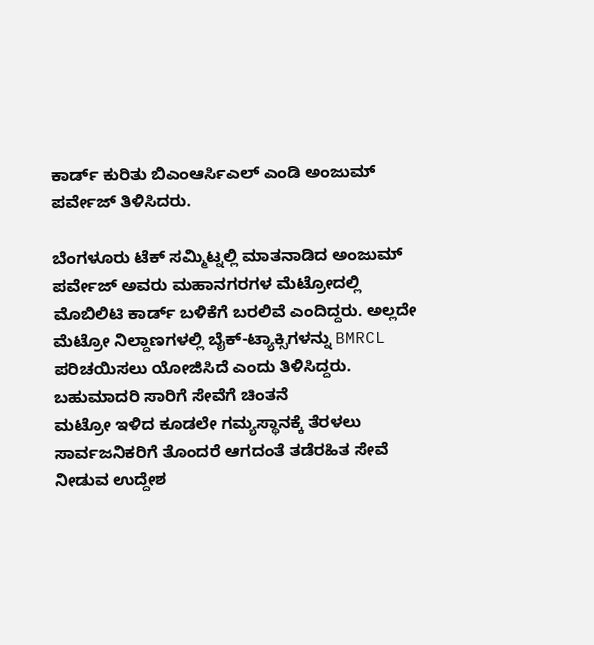ಕಾರ್ಡ್ ಕುರಿತು ಬಿಎಂಆರ್ಸಿಎಲ್ ಎಂಡಿ ಅಂಜುಮ್ ಪರ್ವೇಜ್ ತಿಳಿಸಿದರು.

ಬೆಂಗಳೂರು ಟೆಕ್ ಸಮ್ಮಿಟ್ನಲ್ಲಿ ಮಾತನಾಡಿದ ಅಂಜುಮ್ ಪರ್ವೇಜ್ ಅವರು ಮಹಾನಗರಗಳ ಮೆಟ್ರೋದಲ್ಲಿ ಮೊಬಿಲಿಟಿ ಕಾರ್ಡ್ ಬಳಿಕೆಗೆ ಬರಲಿವೆ ಎಂದಿದ್ದರು. ಅಲ್ಲದೇ ಮೆಟ್ರೋ ನಿಲ್ದಾಣಗಳಲ್ಲಿ ಬೈಕ್-ಟ್ಯಾಕ್ಸಿಗಳನ್ನು BMRCL ಪರಿಚಯಿಸಲು ಯೋಜಿಸಿದೆ ಎಂದು ತಿಳಿಸಿದ್ದರು.
ಬಹುಮಾದರಿ ಸಾರಿಗೆ ಸೇವೆಗೆ ಚಿಂತನೆ
ಮಟ್ರೋ ಇಳಿದ ಕೂಡಲೇ ಗಮ್ಯಸ್ಥಾನಕ್ಕೆ ತೆರಳಲು ಸಾರ್ವಜನಿಕರಿಗೆ ತೊಂದರೆ ಆಗದಂತೆ ತಡೆರಹಿತ ಸೇವೆ ನೀಡುವ ಉದ್ದೇಶ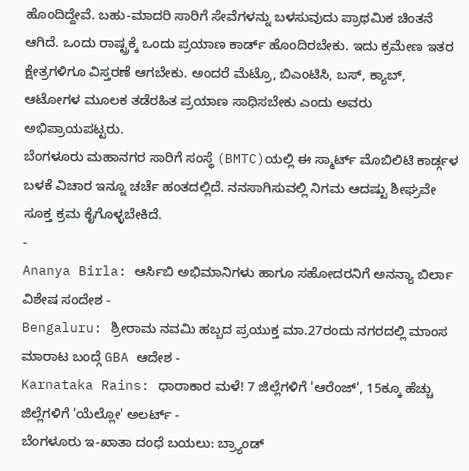ಹೊಂದಿದ್ದೇವೆ. ಬಹು-ಮಾದರಿ ಸಾರಿಗೆ ಸೇವೆಗಳನ್ನು ಬಳಸುವುದು ಪ್ರಾಥಮಿಕ ಚಿಂತನೆ ಆಗಿದೆ. ಒಂದು ರಾಷ್ಟ್ರಕ್ಕೆ ಒಂದು ಪ್ರಯಾಣ ಕಾರ್ಡ್ ಹೊಂದಿರಬೇಕು. ಇದು ಕ್ರಮೇಣ ಇತರ ಕ್ಷೇತ್ರಗಳಿಗೂ ವಿಸ್ತರಣೆ ಆಗಬೇಕು. ಅಂದರೆ ಮೆಟ್ರೊ, ಬಿಎಂಟಿಸಿ, ಬಸ್, ಕ್ಯಾಬ್, ಆಟೋಗಳ ಮೂಲಕ ತಡೆರಹಿತ ಪ್ರಯಾಣ ಸಾಧಿಸಬೇಕು ಎಂದು ಅವರು ಅಭಿಪ್ರಾಯಪಟ್ಟರು.
ಬೆಂಗಳೂರು ಮಹಾನಗರ ಸಾರಿಗೆ ಸಂಸ್ಥೆ (BMTC)ಯಲ್ಲಿ ಈ ಸ್ಮಾರ್ಟ್ ಮೊಬಿಲಿಟಿ ಕಾರ್ಡ್ಗಳ ಬಳಕೆ ವಿಚಾರ ಇನ್ನೂ ಚರ್ಚೆ ಹಂತದಲ್ಲಿದೆ. ನನಸಾಗಿಸುವಲ್ಲಿ ನಿಗಮ ಆದಷ್ಟು ಶೀಘ್ರವೇ ಸೂಕ್ತ ಕ್ರಮ ಕೈಗೊಳ್ಳಬೇಕಿದೆ.
-
Ananya Birla: ಆರ್ಸಿಬಿ ಅಭಿಮಾನಿಗಳು ಹಾಗೂ ಸಹೋದರನಿಗೆ ಅನನ್ಯಾ ಬಿರ್ಲಾ ವಿಶೇಷ ಸಂದೇಶ -
Bengaluru: ಶ್ರೀರಾಮ ನವಮಿ ಹಬ್ಬದ ಪ್ರಯುಕ್ತ ಮಾ.27ರಂದು ನಗರದಲ್ಲಿ ಮಾಂಸ ಮಾರಾಟ ಬಂದ್ಗೆ GBA ಆದೇಶ -
Karnataka Rains: ಧಾರಾಕಾರ ಮಳೆ! 7 ಜಿಲ್ಲೆಗಳಿಗೆ 'ಆರೆಂಜ್', 15ಕ್ಕೂ ಹೆಚ್ಚು ಜಿಲ್ಲೆಗಳಿಗೆ 'ಯೆಲ್ಲೋ' ಅಲರ್ಟ್ -
ಬೆಂಗಳೂರು ಇ-ಖಾತಾ ದಂಧೆ ಬಯಲು: ಬ್ರ್ಯಾಂಡ್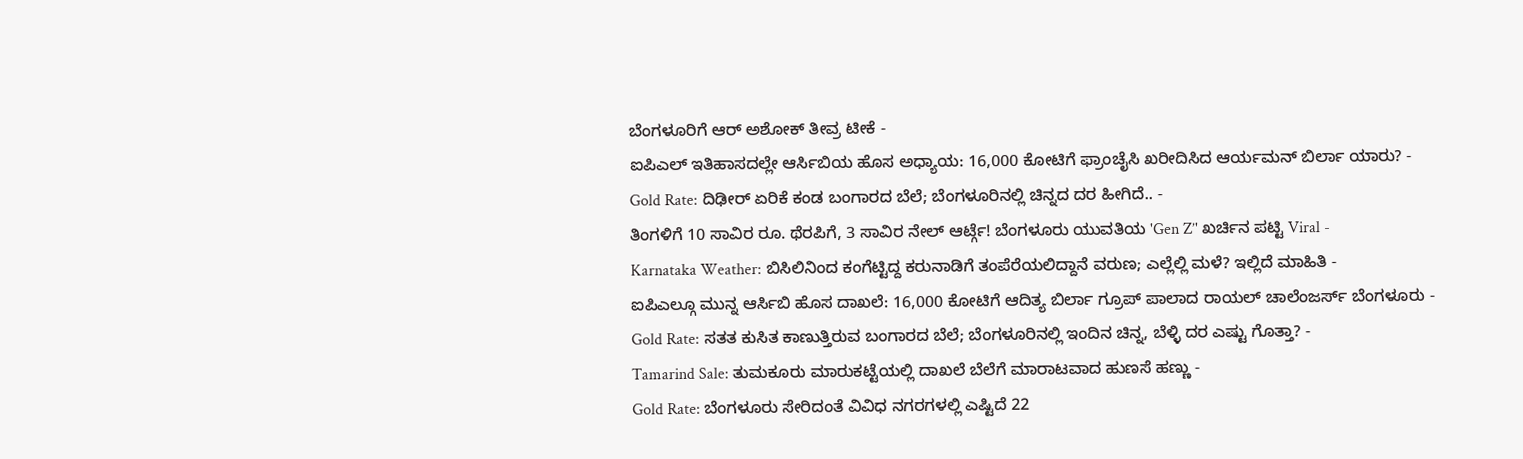ಬೆಂಗಳೂರಿಗೆ ಆರ್ ಅಶೋಕ್ ತೀವ್ರ ಟೀಕೆ -
ಐಪಿಎಲ್ ಇತಿಹಾಸದಲ್ಲೇ ಆರ್ಸಿಬಿಯ ಹೊಸ ಅಧ್ಯಾಯ: 16,000 ಕೋಟಿಗೆ ಫ್ರಾಂಚೈಸಿ ಖರೀದಿಸಿದ ಆರ್ಯಮನ್ ಬಿರ್ಲಾ ಯಾರು? -
Gold Rate: ದಿಢೀರ್ ಏರಿಕೆ ಕಂಡ ಬಂಗಾರದ ಬೆಲೆ; ಬೆಂಗಳೂರಿನಲ್ಲಿ ಚಿನ್ನದ ದರ ಹೀಗಿದೆ.. -
ತಿಂಗಳಿಗೆ 10 ಸಾವಿರ ರೂ. ಥೆರಪಿಗೆ, 3 ಸಾವಿರ ನೇಲ್ ಆರ್ಟ್ಗೆ! ಬೆಂಗಳೂರು ಯುವತಿಯ 'Gen Z’' ಖರ್ಚಿನ ಪಟ್ಟಿ Viral -
Karnataka Weather: ಬಿಸಿಲಿನಿಂದ ಕಂಗೆಟ್ಟಿದ್ದ ಕರುನಾಡಿಗೆ ತಂಪೆರೆಯಲಿದ್ದಾನೆ ವರುಣ; ಎಲ್ಲೆಲ್ಲಿ ಮಳೆ? ಇಲ್ಲಿದೆ ಮಾಹಿತಿ -
ಐಪಿಎಲ್ಗೂ ಮುನ್ನ ಆರ್ಸಿಬಿ ಹೊಸ ದಾಖಲೆ: 16,000 ಕೋಟಿಗೆ ಆದಿತ್ಯ ಬಿರ್ಲಾ ಗ್ರೂಪ್ ಪಾಲಾದ ರಾಯಲ್ ಚಾಲೆಂಜರ್ಸ್ ಬೆಂಗಳೂರು -
Gold Rate: ಸತತ ಕುಸಿತ ಕಾಣುತ್ತಿರುವ ಬಂಗಾರದ ಬೆಲೆ; ಬೆಂಗಳೂರಿನಲ್ಲಿ ಇಂದಿನ ಚಿನ್ನ, ಬೆಳ್ಳಿ ದರ ಎಷ್ಟು ಗೊತ್ತಾ? -
Tamarind Sale: ತುಮಕೂರು ಮಾರುಕಟ್ಟೆಯಲ್ಲಿ ದಾಖಲೆ ಬೆಲೆಗೆ ಮಾರಾಟವಾದ ಹುಣಸೆ ಹಣ್ಣು -
Gold Rate: ಬೆಂಗಳೂರು ಸೇರಿದಂತೆ ವಿವಿಧ ನಗರಗಳಲ್ಲಿ ಎಷ್ಟಿದೆ 22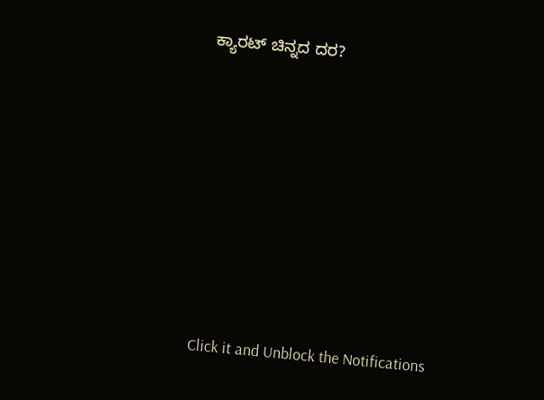ಕ್ಯಾರಟ್ ಚಿನ್ನದ ದರ?












Click it and Unblock the Notifications